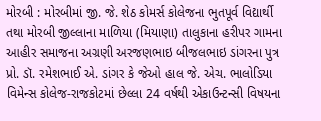મોરબી : મોરબીમાં જી. જે. શેઠ કોમર્સ કોલેજના ભુતપૂર્વ વિદ્યાર્થી તથા મોરબી જીલ્લાના માળિયા (મિયાણા) તાલુકાના હરીપર ગામના આહીર સમાજના અગ્રણી અરજણભાઇ બીજલભાઇ ડાંગરના પુત્ર પ્રો. ડૉ. રમેશભાઈ એ. ડાંગર કે જેઓ હાલ જે. એચ. ભાલોડિયા વિમેન્સ કોલેજ-રાજકોટમાં છેલ્લા 24 વર્ષથી એકાઉન્ટન્સી વિષયના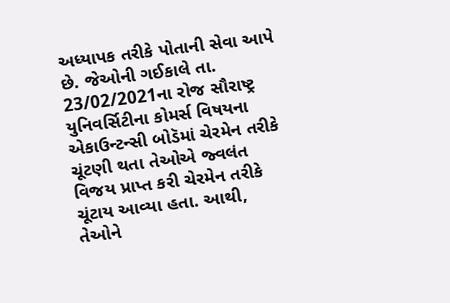અધ્યાપક તરીકે પોતાની સેવા આપે છે. જેઓની ગઈકાલે તા. 23/02/2021ના રોજ સૌરાષ્ટ્ર યુનિવર્સિટીના કોમર્સ વિષયના એકાઉન્ટન્સી બોડૅમાં ચેરમેન તરીકે ચૂંટણી થતા તેઓએ જ્વલંત વિજય પ્રાપ્ત કરી ચેરમેન તરીકે ચૂંટાય આવ્યા હતા. આથી, તેઓને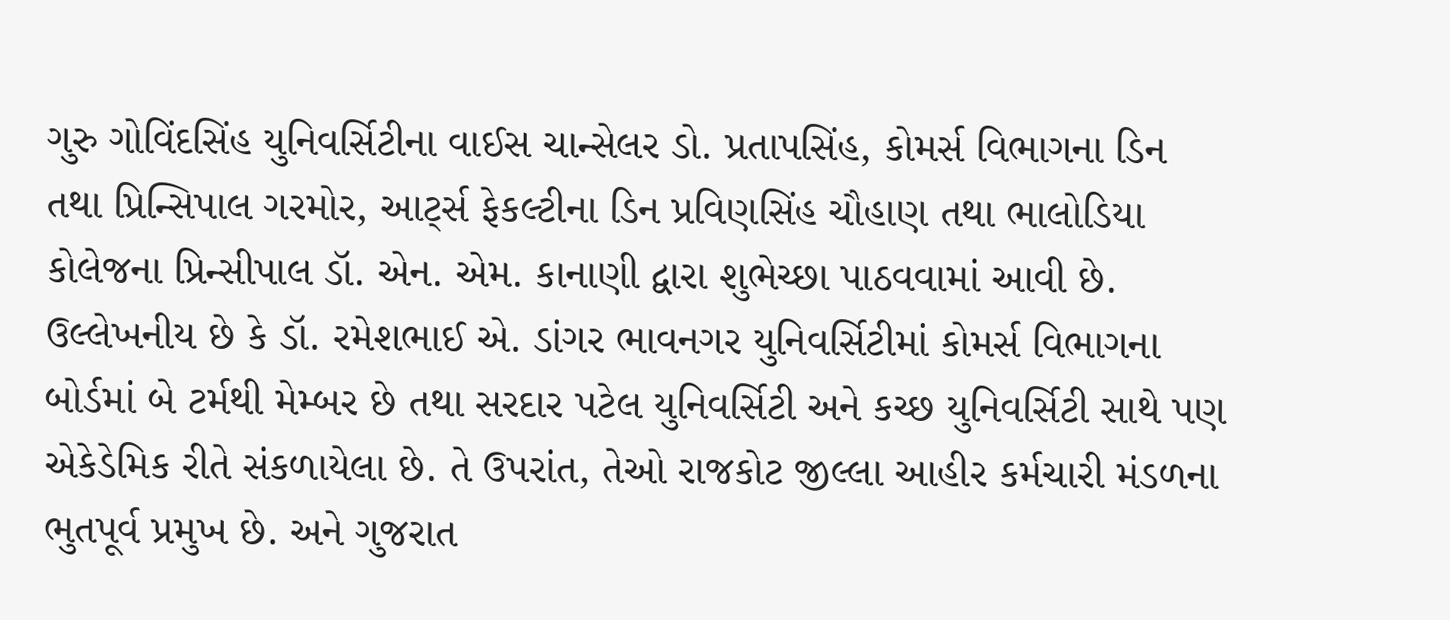ગુરુ ગોવિંદસિંહ યુનિવર્સિટીના વાઈસ ચાન્સેલર ડો. પ્રતાપસિંહ, કોમર્સ વિભાગના ડિન તથા પ્રિન્સિપાલ ગરમોર, આર્ટ્સ ફેકલ્ટીના ડિન પ્રવિણસિંહ ચૌહાણ તથા ભાલોડિયા કોલેજના પ્રિન્સીપાલ ડૉ. એન. એમ. કાનાણી દ્વારા શુભેચ્છા પાઠવવામાં આવી છે. ઉલ્લેખનીય છે કે ડૉ. રમેશભાઈ એ. ડાંગર ભાવનગર યુનિવર્સિટીમાં કોમર્સ વિભાગના બોર્ડમાં બે ટર્મથી મેમ્બર છે તથા સરદાર પટેલ યુનિવર્સિટી અને કચ્છ યુનિવર્સિટી સાથે પણ એકેડેમિક રીતે સંકળાયેલા છે. તે ઉપરાંત, તેઓ રાજકોટ જીલ્લા આહીર કર્મચારી મંડળના ભુતપૂર્વ પ્રમુખ છે. અને ગુજરાત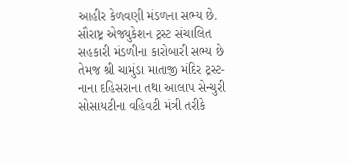આહીર કેળવણી મંડળના સભ્ય છે. સૌરાષ્ટ્ર એજ્યુકેશન ટ્રસ્ટ સંચાલિત સહકારી મંડળીના કારોબારી સભ્ય છે તેમજ શ્રી ચામુંડા માતાજી મંદિર ટ્રસ્ટ-નાના દહિસરાના તથા આલાપ સેન્ચુરી સોસાયટીના વહિવટી મંત્રી તરીકે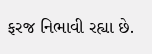ફરજ નિભાવી રહ્યા છે.